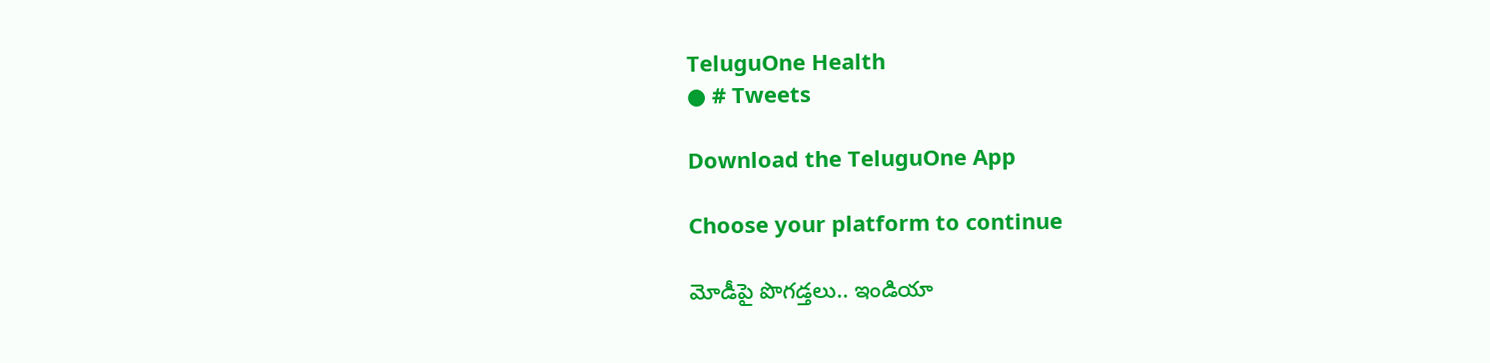TeluguOne Health
● # Tweets

Download the TeluguOne App

Choose your platform to continue

మోడీపై పొగడ్తలు.. ఇండియా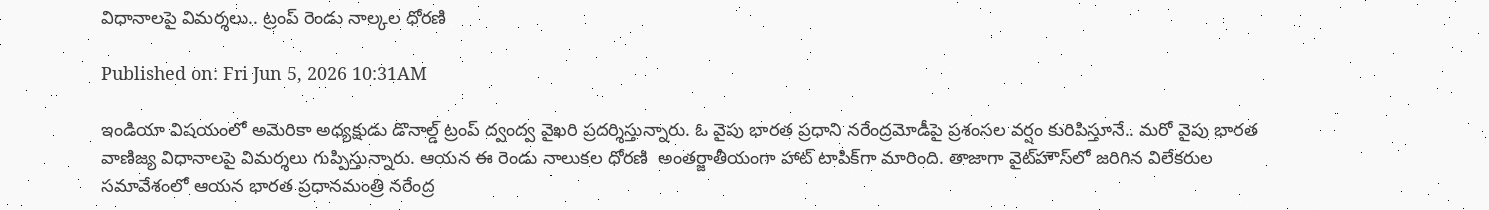విధానాలపై విమర్శలు.. ట్రంప్ రెండు నాల్కల ధోరణి

Published on: Fri Jun 5, 2026 10:31AM

ఇండియా విషయంలో అమెరికా అధ్యక్షుడు డొనాల్డ్ ట్రంప్ ద్వంద్వ వైఖరి ప్రదర్శిస్తున్నారు. ఓ వైపు భారత ప్రధాని నరేంద్రమోడీపై ప్రశంసల వర్షం కురిపిస్తూనే.. మరో వైపు భారత వాణిజ్య విధానాలపై విమర్శలు గుప్పిస్తున్నారు. ఆయన ఈ రెండు నాలుకల ధోరణి  అంతర్జాతీయంగా హాట్ టాపిక్‌గా మారింది. తాజాగా వైట్‌హౌస్‌లో జరిగిన విలేకరుల సమావేశంలో ఆయన భారత ప్రధానమంత్రి నరేంద్ర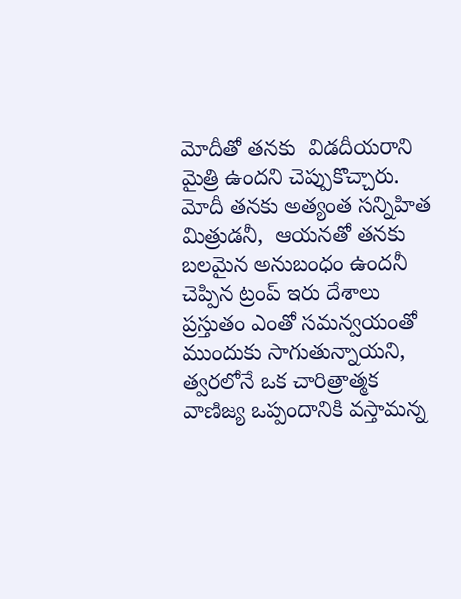మోదీతో తనకు  విడదీయరాని మైత్రి ఉందని చెప్పుకొచ్చారు.   మోదీ తనకు అత్యంత సన్నిహిత మిత్రుడనీ,  ఆయనతో తనకు బలమైన అనుబంధం ఉందనీ చెప్పిన ట్రంప్ ఇరు దేశాలు ప్రస్తుతం ఎంతో సమన్వయంతో ముందుకు సాగుతున్నాయని, త్వరలోనే ఒక చారిత్రాత్మక వాణిజ్య ఒప్పందానికి వస్తామన్న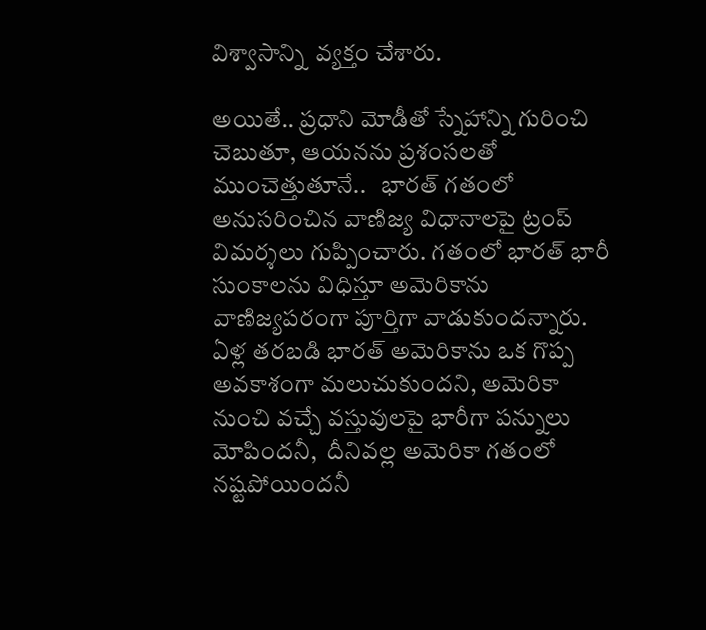విశ్వాసాన్ని  వ్యక్తం చేశారు.

అయితే.. ప్రధాని మోడీతో స్నేహాన్ని గురించి చెబుతూ, ఆయనను ప్రశంసలతో ముంచెత్తుతూనే..   భారత్ గతంలో అనుసరించిన వాణిజ్య విధానాలపై ట్రంప్ విమర్శలు గుప్పించారు. గతంలో భారత్ భారీ సుంకాలను విధిస్తూ అమెరికాను వాణిజ్యపరంగా పూర్తిగా వాడుకుందన్నారు. ఏళ్ల తరబడి భారత్ అమెరికాను ఒక గొప్ప అవకాశంగా మలుచుకుందని, అమెరికా నుంచి వచ్చే వస్తువులపై భారీగా పన్నులు మోపిందనీ,  దీనివల్ల అమెరికా గతంలో నష్టపోయిందనీ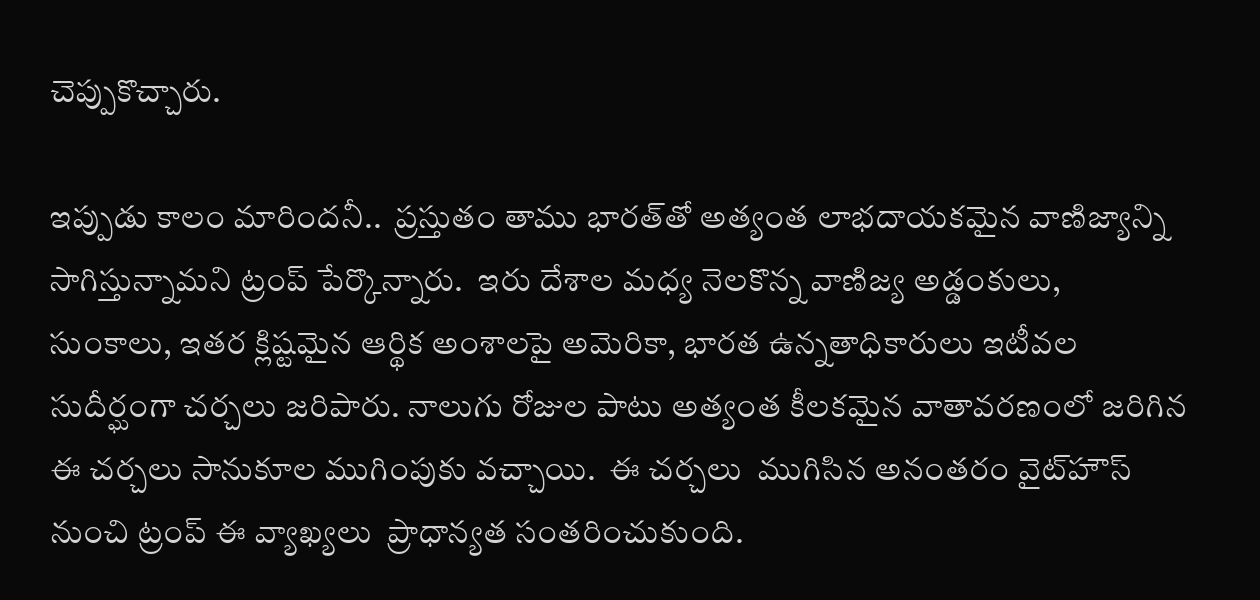చెప్పుకొచ్చారు.

ఇప్పుడు కాలం మారిందనీ..  ప్రస్తుతం తాము భారత్‌తో అత్యంత లాభదాయకమైన వాణిజ్యాన్ని సాగిస్తున్నామని ట్రంప్ పేర్కొన్నారు.  ఇరు దేశాల మధ్య నెలకొన్న వాణిజ్య అడ్డంకులు, సుంకాలు, ఇతర క్లిష్టమైన ఆర్థిక అంశాలపై అమెరికా, భారత ఉన్నతాధికారులు ఇటీవల సుదీర్ఘంగా చర్చలు జరిపారు. నాలుగు రోజుల పాటు అత్యంత కీలకమైన వాతావరణంలో జరిగిన ఈ చర్చలు సానుకూల ముగింపుకు వచ్చాయి.  ఈ చర్చలు  ముగిసిన అనంతరం వైట్‌హౌస్ నుంచి ట్రంప్ ఈ వ్యాఖ్యలు  ప్రాధాన్యత సంతరించుకుంది.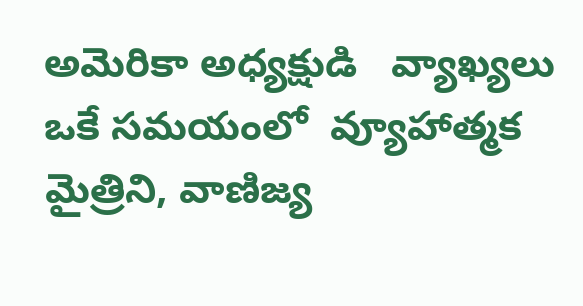అమెరికా అధ్యక్షుడి   వ్యాఖ్యలు ఒకే సమయంలో  వ్యూహాత్మక మైత్రిని, వాణిజ్య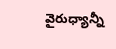వైరుధ్యాన్నీ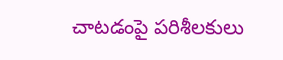చాటడంపై పరిశీలకులు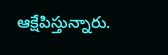ఆక్షేపిస్తున్నారు.